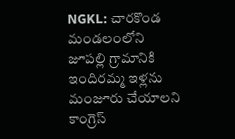NGKL: చారకొండ మండలంలోని జూపల్లి గ్రామానికి ఇందిరమ్మ ఇళ్లను మంజూరు చేయాలని కాంగ్రెస్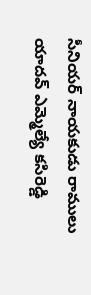సీనియర్ నాయకుడు రాములు యాదవ్ ఎమ్మెల్యే కసిరెడ్డి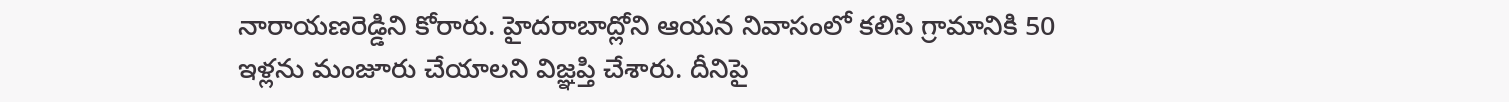నారాయణరెడ్డిని కోరారు. హైదరాబాద్లోని ఆయన నివాసంలో కలిసి గ్రామానికి 50 ఇళ్లను మంజూరు చేయాలని విజ్ఞప్తి చేశారు. దీనిపై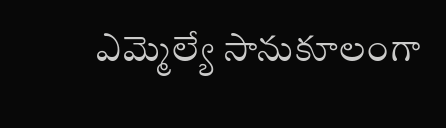ఎమ్మెల్యే సానుకూలంగా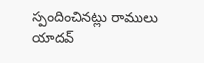స్పందించినట్లు రాములు యాదవ్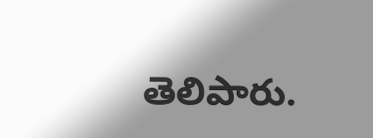తెలిపారు.